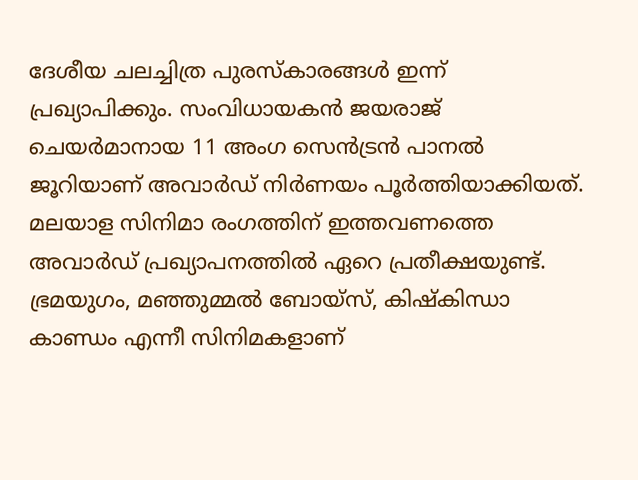ദേശീയ ചലച്ചിത്ര പുരസ്കാരങ്ങൾ ഇന്ന് പ്രഖ്യാപിക്കും. സംവിധായകൻ ജയരാജ് ചെയർമാനായ 11 അംഗ സെൻട്രൻ പാനൽ ജൂറിയാണ് അവാർഡ് നിർണയം പൂർത്തിയാക്കിയത്. മലയാള സിനിമാ രംഗത്തിന് ഇത്തവണത്തെ അവാർഡ് പ്രഖ്യാപനത്തിൽ ഏറെ പ്രതീക്ഷയുണ്ട്. ഭ്രമയുഗം, മഞ്ഞുമ്മൽ ബോയ്സ്, കിഷ്കിന്ധാ കാണ്ഡം എന്നീ സിനിമകളാണ്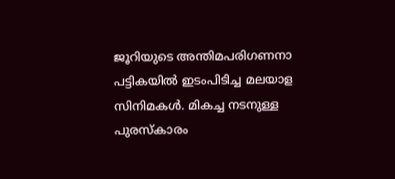ജൂറിയുടെ അന്തിമപരിഗണനാ പട്ടികയിൽ ഇടംപിടിച്ച മലയാള സിനിമകൾ. മികച്ച നടനുള്ള പുരസ്കാരം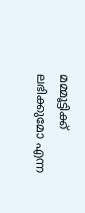മമ്മൂട്ടിക്ക് ലഭിക്കുമോ എന്ന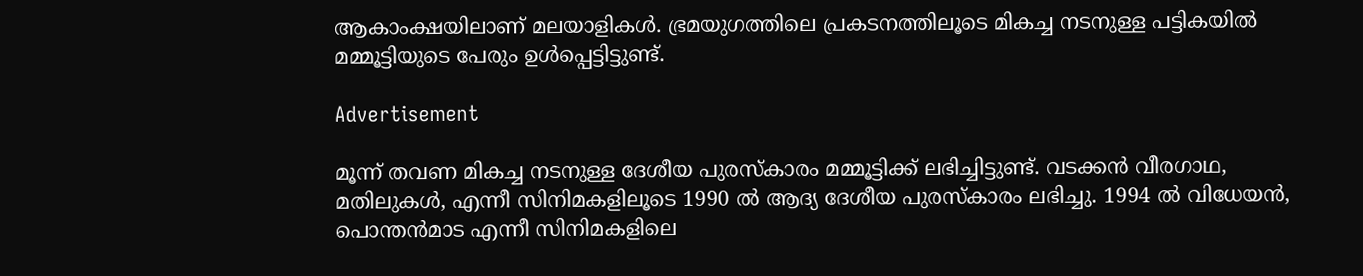ആകാംക്ഷയിലാണ് മലയാളികൾ. ഭ്രമയുഗത്തിലെ പ്രകടനത്തിലൂടെ മികച്ച നടനുള്ള പട്ടികയിൽ മമ്മൂട്ടിയുടെ പേരും ഉൾപ്പെട്ടിട്ടുണ്ട്.

Advertisement

മൂന്ന് തവണ മികച്ച നടനുള്ള ദേശീയ പുരസ്കാരം മമ്മൂട്ടിക്ക് ലഭിച്ചിട്ടുണ്ട്. വടക്കൻ വീരഗാഥ, മതിലുകൾ, എന്നീ സിനിമകളിലൂടെ 1990 ൽ ആദ്യ ദേശീയ പുരസ്കാരം ലഭിച്ചു. 1994 ൽ വിധേയൻ, പൊന്തൻമാട എന്നീ സിനിമകളിലെ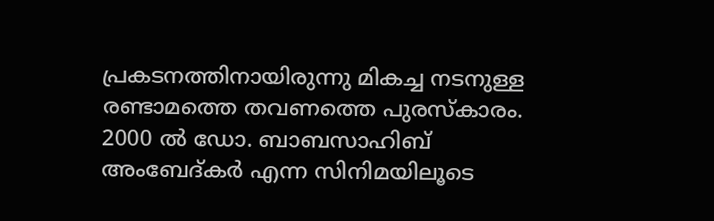പ്രകടനത്തിനായിരുന്നു മികച്ച നടനുള്ള രണ്ടാമത്തെ തവണത്തെ പുരസ്കാരം. 2000 ൽ ഡോ. ബാബസാഹിബ് അംബേദ്കർ എന്ന സിനിമയിലൂടെ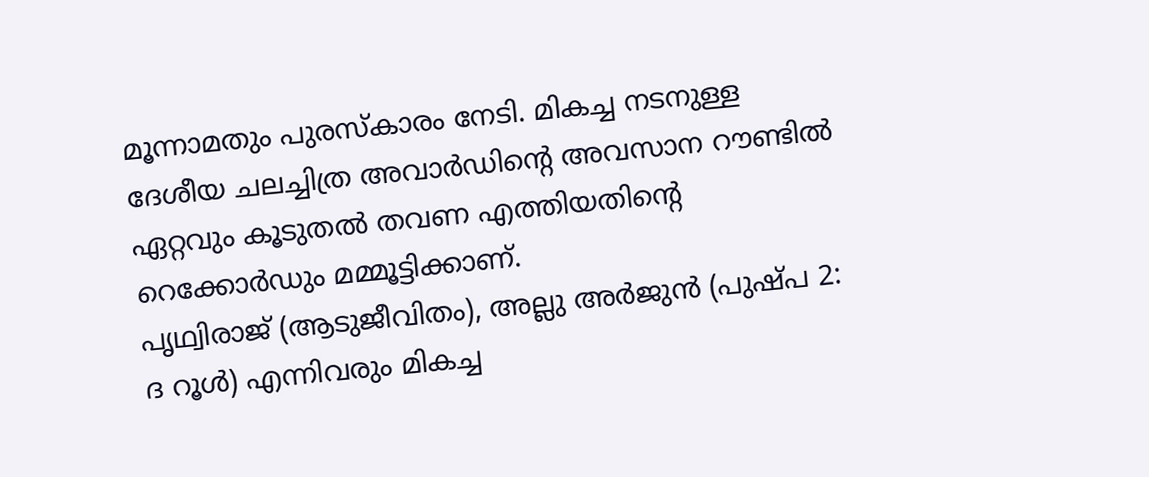മൂന്നാമതും പുരസ്കാരം നേടി. മികച്ച നടനുള്ള ദേശീയ ചലച്ചിത്ര അവാർഡിന്റെ അവസാന റൗണ്ടിൽ ഏറ്റവും കൂടുതൽ തവണ എത്തിയതിന്റെ റെക്കോർഡും മമ്മൂട്ടിക്കാണ്.
പൃഥ്വിരാജ് (ആടുജീവിതം), അല്ലു അർജുൻ (പുഷ്പ 2: ദ റൂൾ) എന്നിവരും മികച്ച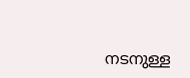നടനുള്ള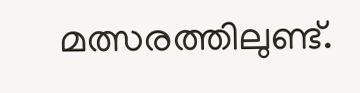മത്സരത്തിലുണ്ട്.